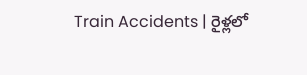Train Accidents | రైళ్లలో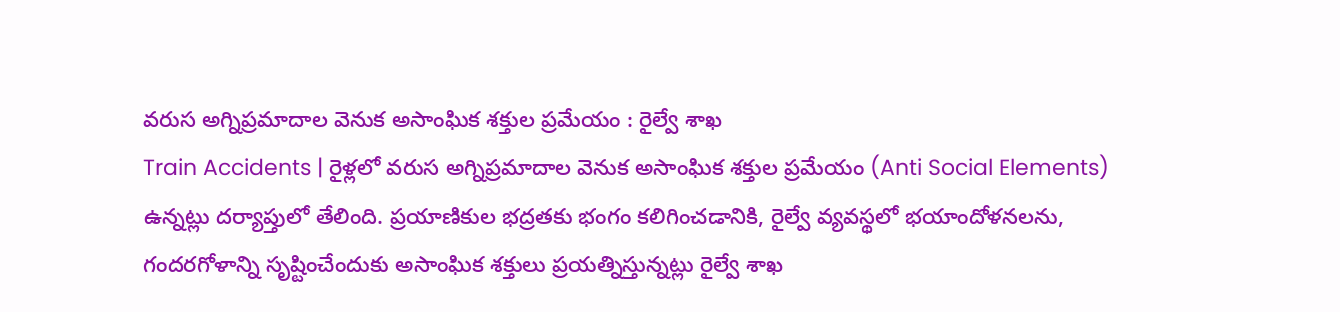వరుస అగ్నిప్రమాదాల వెనుక అసాంఘిక శక్తుల ప్రమేయం : రైల్వే శాఖ
Train Accidents | రైళ్లలో వరుస అగ్నిప్రమాదాల వెనుక అసాంఘిక శక్తుల ప్రమేయం (Anti Social Elements) ఉన్నట్లు దర్యాప్తులో తేలింది. ప్రయాణికుల భద్రతకు భంగం కలిగించడానికి, రైల్వే వ్యవస్థలో భయాందోళనలను, గందరగోళాన్ని సృష్టించేందుకు అసాంఘిక శక్తులు ప్రయత్నిస్తున్నట్లు రైల్వే శాఖ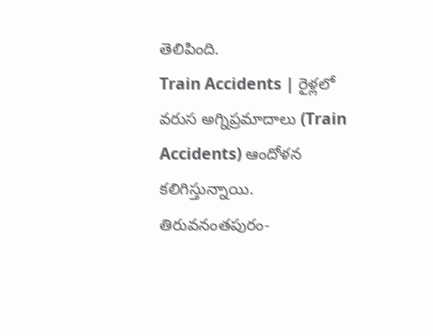తెలిపింది.
Train Accidents | రైళ్లలో వరుస అగ్నిప్రమాదాలు (Train Accidents) ఆందోళన కలిగిస్తున్నాయి. తిరువనంతపురం-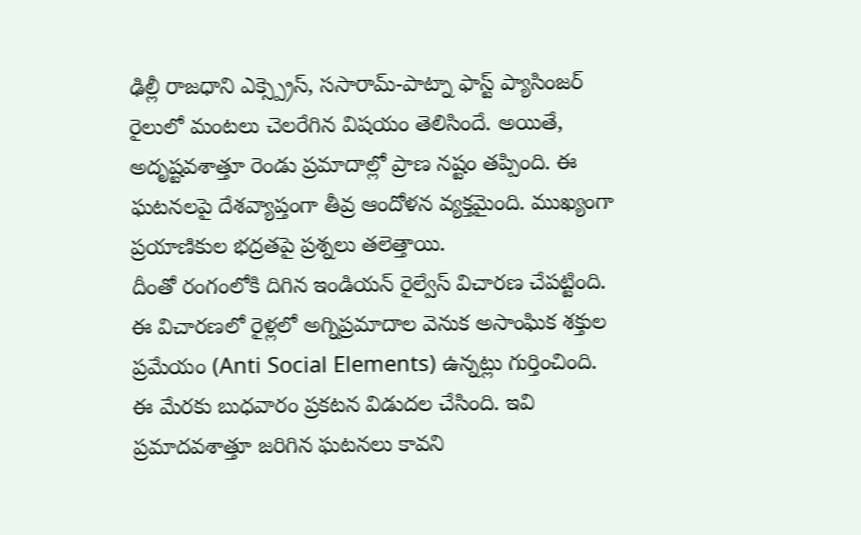ఢిల్లీ రాజధాని ఎక్స్ప్రెస్, ససారామ్-పాట్నా ఫాస్ట్ ప్యాసింజర్ రైలులో మంటలు చెలరేగిన విషయం తెలిసిందే. అయితే, అదృష్టవశాత్తూ రెండు ప్రమాదాల్లో ప్రాణ నష్టం తప్పింది. ఈ ఘటనలపై దేశవ్యాప్తంగా తీవ్ర ఆందోళన వ్యక్తమైంది. ముఖ్యంగా ప్రయాణికుల భద్రతపై ప్రశ్నలు తలెత్తాయి.
దీంతో రంగంలోకి దిగిన ఇండియన్ రైల్వేస్ విచారణ చేపట్టింది. ఈ విచారణలో రైళ్లలో అగ్నిప్రమాదాల వెనుక అసాంఘిక శక్తుల ప్రమేయం (Anti Social Elements) ఉన్నట్లు గుర్తించింది. ఈ మేరకు బుధవారం ప్రకటన విడుదల చేసింది. ఇవి ప్రమాదవశాత్తూ జరిగిన ఘటనలు కావని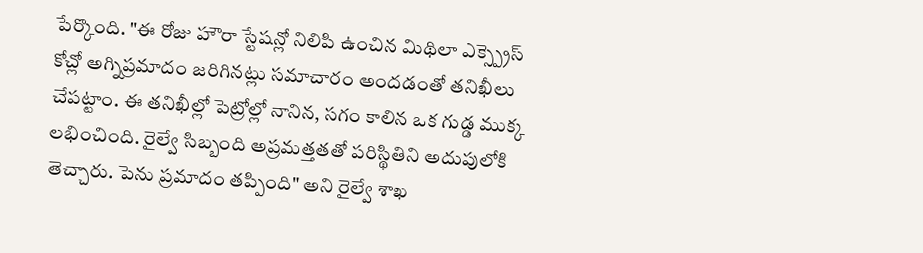పేర్కొంది. "ఈ రోజు హౌరా స్టేషన్లో నిలిపి ఉంచిన మిథిలా ఎక్స్ప్రెస్ కోచ్లో అగ్నిప్రమాదం జరిగినట్లు సమాచారం అందడంతో తనిఖీలు చేపట్టాం. ఈ తనిఖీల్లో పెట్రోల్లో నానిన, సగం కాలిన ఒక గుడ్డ ముక్క లభించింది. రైల్వే సిబ్బంది అప్రమత్తతతో పరిస్థితిని అదుపులోకి తెచ్చారు. పెను ప్రమాదం తప్పింది" అని రైల్వే శాఖ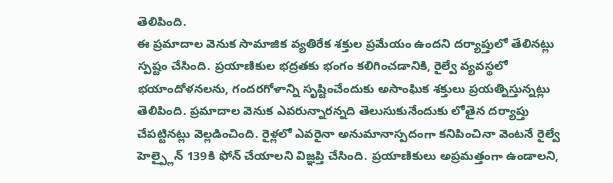తెలిపింది.
ఈ ప్రమాదాల వెనుక సామాజిక వ్యతిరేక శక్తుల ప్రమేయం ఉందని దర్యాప్తులో తేలినట్లు స్పష్టం చేసింది. ప్రయాణికుల భద్రతకు భంగం కలిగించడానికి, రైల్వే వ్యవస్థలో భయాందోళనలను, గందరగోళాన్ని సృష్టించేందుకు అసాంఘిక శక్తులు ప్రయత్నిస్తున్నట్లు తెలిపింది. ప్రమాదాల వెనుక ఎవరున్నారన్నది తెలుసుకునేందుకు లోతైన దర్యాప్తు చేపట్టినట్లు వెల్లడించింది. రైళ్లలో ఎవరైనా అనుమానాస్పదంగా కనిపించినా వెంటనే రైల్వే హెల్ప్లైన్ 139కి ఫోన్ చేయాలని విజ్ఞప్తి చేసింది. ప్రయాణికులు అప్రమత్తంగా ఉండాలని,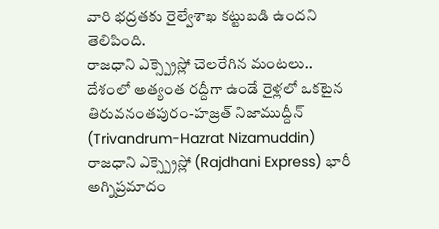వారి భద్రతకు రైల్వేశాఖ కట్టుబడి ఉందని తెలిపింది.
రాజధాని ఎక్స్ప్రెస్లో చెలరేగిన మంటలు..
దేశంలో అత్యంత రద్దీగా ఉండే రైళ్లలో ఒకటైన తిరువనంతపురం-హజ్రత్ నిజాముద్దీన్ (Trivandrum-Hazrat Nizamuddin) రాజధాని ఎక్స్ప్రెస్లో (Rajdhani Express) భారీ అగ్నిప్రమాదం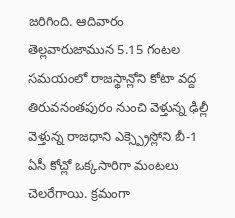జరిగింది. ఆదివారం తెల్లవారుజామున 5.15 గంటల సమయంలో రాజస్థాన్లోని కోటా వద్ద తిరువనంతపురం నుంచి వెళ్తున్న ఢిల్లీ వెళ్తున్న రాజధాని ఎక్స్ప్రెస్లోని బీ-1 ఏసీ కోచ్లో ఒక్కసారిగా మంటలు చెలరేగాయి. క్రమంగా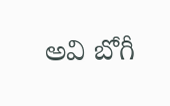అవి బోగీ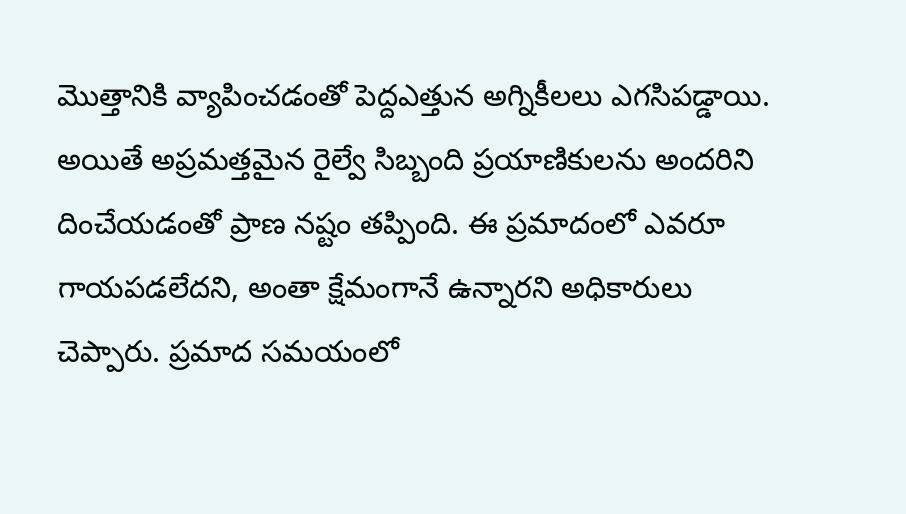మొత్తానికి వ్యాపించడంతో పెద్దఎత్తున అగ్నికీలలు ఎగసిపడ్డాయి. అయితే అప్రమత్తమైన రైల్వే సిబ్బంది ప్రయాణికులను అందరిని దించేయడంతో ప్రాణ నష్టం తప్పింది. ఈ ప్రమాదంలో ఎవరూ గాయపడలేదని, అంతా క్షేమంగానే ఉన్నారని అధికారులు చెప్పారు. ప్రమాద సమయంలో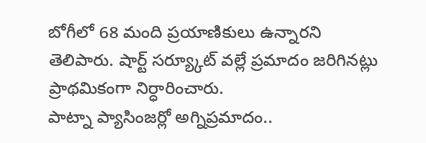బోగీలో 68 మంది ప్రయాణికులు ఉన్నారని తెలిపారు. షార్ట్ సర్య్కూట్ వల్లే ప్రమాదం జరిగినట్లు ప్రాథమికంగా నిర్ధారించారు.
పాట్నా ప్యాసింజర్లో అగ్నిప్రమాదం..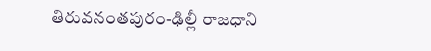తిరువనంతపురం-ఢిల్లీ రాజధాని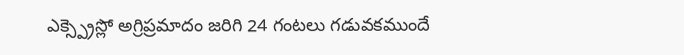ఎక్స్ప్రెస్లో అగ్రిప్రమాదం జరిగి 24 గంటలు గడువకముందే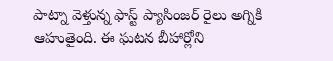పాట్నా వెళ్తున్న ఫాస్ట్ ప్యాసింజర్ రైలు అగ్నికి ఆహుతైంది. ఈ ఘటన బీహార్లోని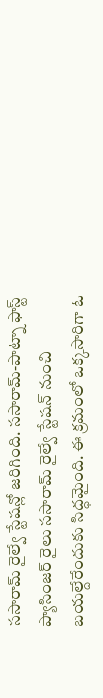ససారామ్ రైల్వే స్టేషన్లో జరిగింది. ససారామ్-పాట్నా ఫాస్ట్ ప్యాసింజర్ రైలు ససారామ్ రైల్వే స్టేషన్ నుంచి బయల్దేరేందుకు సిద్ధమైంది. ఈ క్రమంలో ఒక్కసారిగా ఓ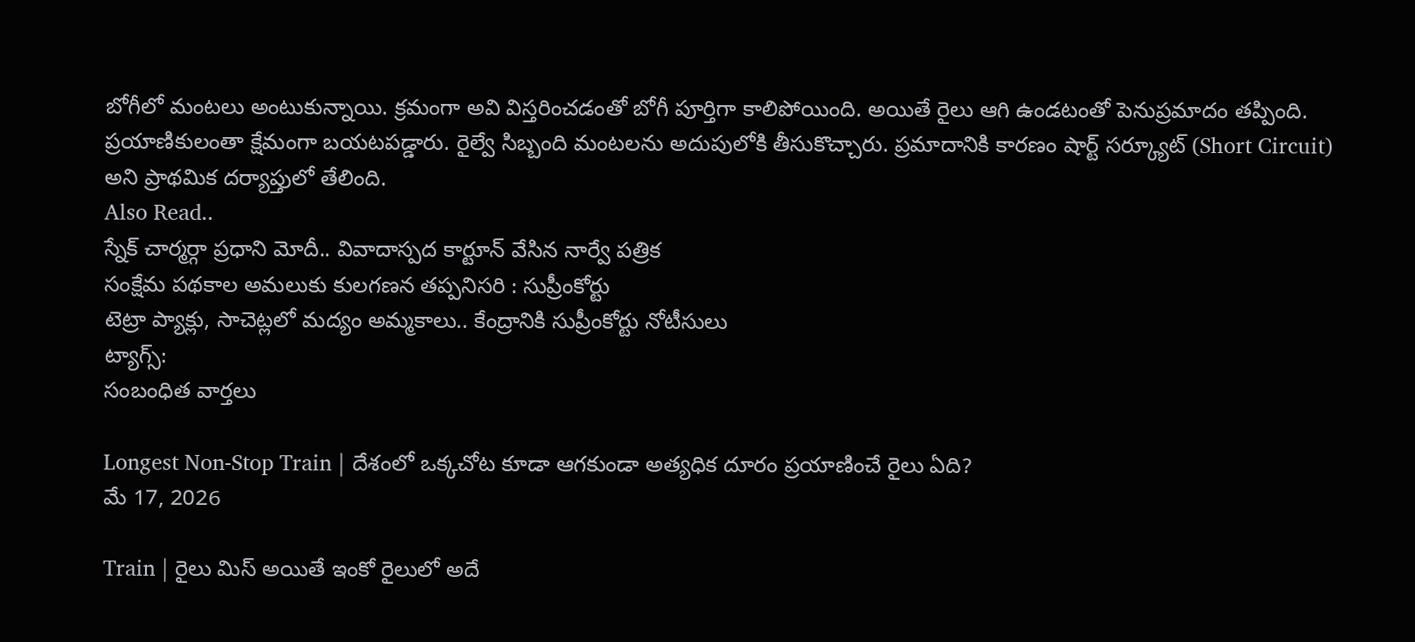బోగీలో మంటలు అంటుకున్నాయి. క్రమంగా అవి విస్తరించడంతో బోగీ పూర్తిగా కాలిపోయింది. అయితే రైలు ఆగి ఉండటంతో పెనుప్రమాదం తప్పింది. ప్రయాణికులంతా క్షేమంగా బయటపడ్డారు. రైల్వే సిబ్బంది మంటలను అదుపులోకి తీసుకొచ్చారు. ప్రమాదానికి కారణం షార్ట్ సర్క్యూట్ (Short Circuit) అని ప్రాథమిక దర్యాప్తులో తేలింది.
Also Read..
స్నేక్ చార్మర్గా ప్రధాని మోదీ.. వివాదాస్పద కార్టూన్ వేసిన నార్వే పత్రిక
సంక్షేమ పథకాల అమలుకు కులగణన తప్పనిసరి : సుప్రీంకోర్టు
టెట్రా ప్యాక్లు, సాచెట్లలో మద్యం అమ్మకాలు.. కేంద్రానికి సుప్రీంకోర్టు నోటీసులు
ట్యాగ్స్:
సంబంధిత వార్తలు

Longest Non-Stop Train | దేశంలో ఒక్కచోట కూడా ఆగకుండా అత్యధిక దూరం ప్రయాణించే రైలు ఏది?
మే 17, 2026

Train | రైలు మిస్ అయితే ఇంకో రైలులో అదే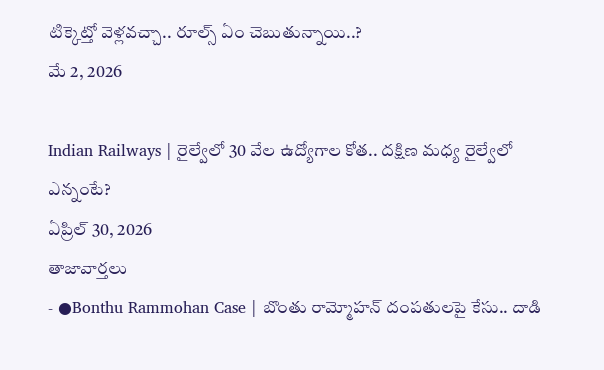టిక్కెట్తో వెళ్లవచ్చా.. రూల్స్ ఏం చెబుతున్నాయి..?
మే 2, 2026

Indian Railways | రైల్వేలో 30 వేల ఉద్యోగాల కోత.. దక్షిణ మధ్య రైల్వేలో ఎన్నంటే?
ఏప్రిల్ 30, 2026
తాజావార్తలు
- ●Bonthu Rammohan Case | బొంతు రామ్మోహన్ దంపతులపై కేసు.. దాడి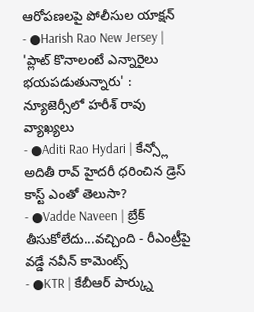ఆరోపణలపై పోలీసుల యాక్షన్
- ●Harish Rao New Jersey | 'ప్లాట్ కొనాలంటే ఎన్నారైలు భయపడుతున్నారు' : న్యూజెర్సీలో హరీశ్ రావు వ్యాఖ్యలు
- ●Aditi Rao Hydari | కేన్స్లో అదితీ రావ్ హైదరీ ధరించిన డ్రెస్ కాస్ట్ ఎంతో తెలుసా?
- ●Vadde Naveen | బ్రేక్ తీసుకోలేదు...వచ్చింది - రీఎంట్రీపై వడ్డే నవీన్ కామెంట్స్
- ●KTR | కేబీఆర్ పార్క్ను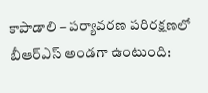కాపాడాలి – పర్యావరణ పరిరక్షణలో బీఆర్ఎస్ అండగా ఉంటుంది: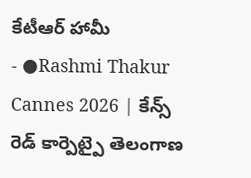కేటీఆర్ హామీ
- ●Rashmi Thakur Cannes 2026 | కేన్స్ రెడ్ కార్పెట్పై తెలంగాణ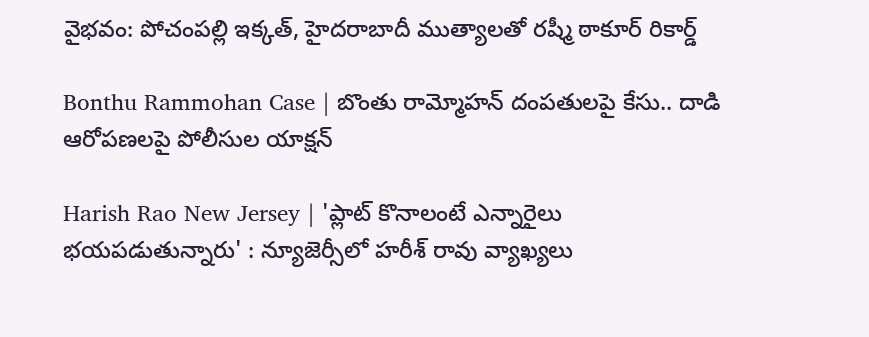వైభవం: పోచంపల్లి ఇక్కత్, హైదరాబాదీ ముత్యాలతో రష్మీ ఠాకూర్ రికార్డ్

Bonthu Rammohan Case | బొంతు రామ్మోహన్ దంపతులపై కేసు.. దాడి ఆరోపణలపై పోలీసుల యాక్షన్

Harish Rao New Jersey | 'ప్లాట్ కొనాలంటే ఎన్నారైలు భయపడుతున్నారు' : న్యూజెర్సీలో హరీశ్ రావు వ్యాఖ్యలు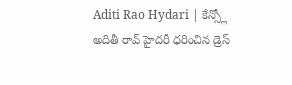Aditi Rao Hydari | కేన్స్లో అదితీ రావ్ హైదరీ ధరించిన డ్రెస్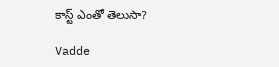కాస్ట్ ఎంతో తెలుసా?

Vadde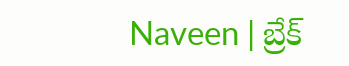Naveen | బ్రేక్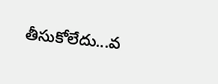తీసుకోలేదు...వ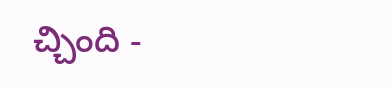చ్చింది -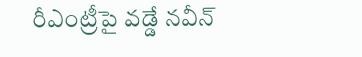రీఎంట్రీపై వడ్డే నవీన్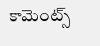కామెంట్స్